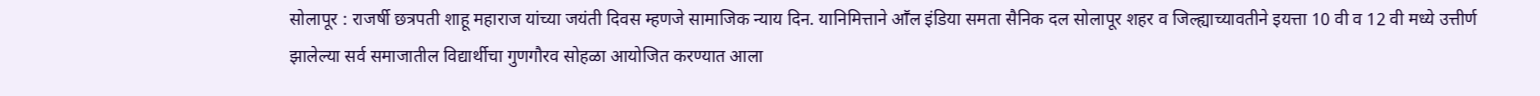सोलापूर : राजर्षी छत्रपती शाहू महाराज यांच्या जयंती दिवस म्हणजे सामाजिक न्याय दिन. यानिमित्ताने आॕल इंडिया समता सैनिक दल सोलापूर शहर व जिल्ह्याच्यावतीने इयत्ता 10 वी व 12 वी मध्ये उत्तीर्ण झालेल्या सर्व समाजातील विद्यार्थीचा गुणगौरव सोहळा आयोजित करण्यात आला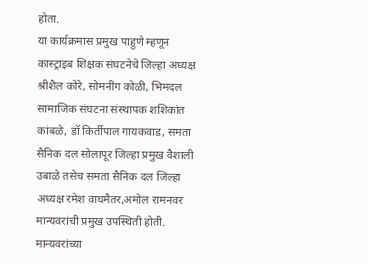होता.
या कार्यक्रमास प्रमुख पाहुणे म्हणून कास्ट्राइब शिक्षक संघटनेचे जिल्हा अध्यक्ष श्रीशैल कोरे, सोमनींग कोळी, भिमदल सामाजिक संघटना संस्थापक शशिकांत कांबळे, डॉ किर्तीपाल गायकवाड, समता सैनिक दल सोलापूर जिल्हा प्रमुख वैशाली उबाळे तसेच समता सैनिक दल जिल्हा अध्यक्ष रमेश वाघमैतर,अमोल रामनवर मान्यवरांची प्रमुख उपस्थिती होती. मान्यवरांच्या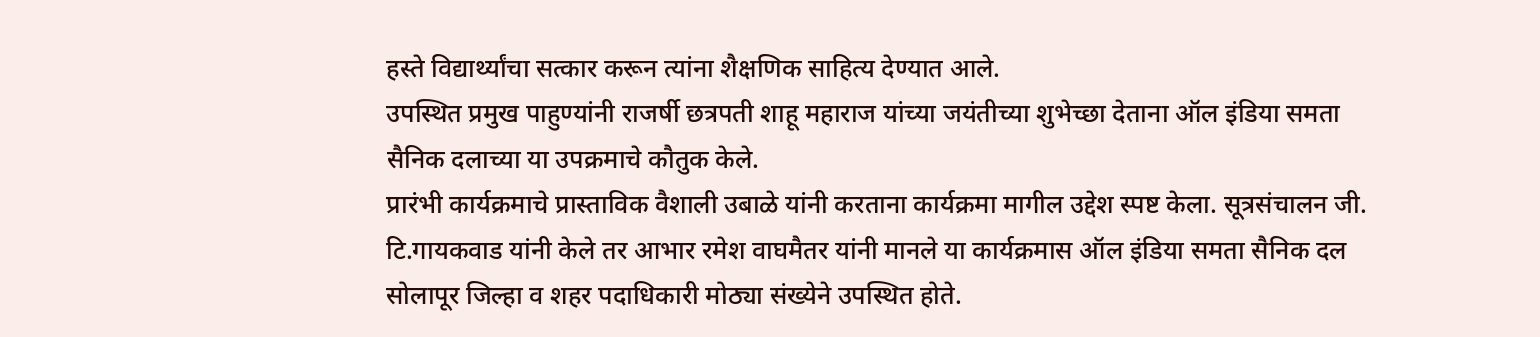हस्ते विद्यार्थ्यांचा सत्कार करून त्यांना शैक्षणिक साहित्य देण्यात आले.
उपस्थित प्रमुख पाहुण्यांनी राजर्षी छत्रपती शाहू महाराज यांच्या जयंतीच्या शुभेच्छा देताना ऑल इंडिया समता सैनिक दलाच्या या उपक्रमाचे कौतुक केले.
प्रारंभी कार्यक्रमाचे प्रास्ताविक वैशाली उबाळे यांनी करताना कार्यक्रमा मागील उद्देश स्पष्ट केला. सूत्रसंचालन जी. टि.गायकवाड यांनी केले तर आभार रमेश वाघमैतर यांनी मानले या कार्यक्रमास ऑल इंडिया समता सैनिक दल सोलापूर जिल्हा व शहर पदाधिकारी मोठ्या संख्येने उपस्थित होते.